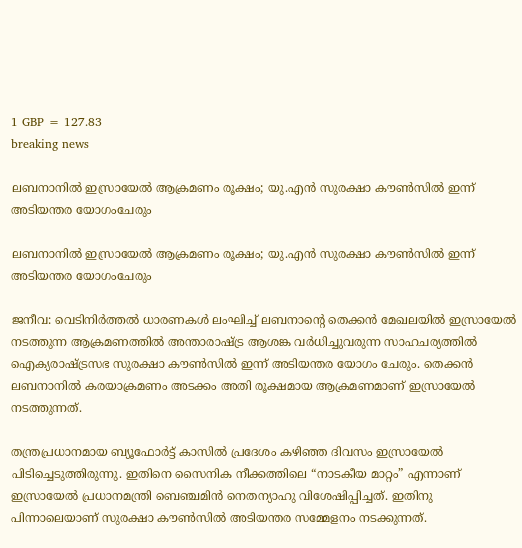1 GBP = 127.83
breaking news

ലബനാനിൽ ഇസ്രായേൽ ആക്രമണം രൂക്ഷം; യു.എൻ സുരക്ഷാ കൗൺസിൽ ഇന്ന് അടിയന്തര യോഗംചേരും

ലബനാനിൽ ഇസ്രായേൽ ആക്രമണം രൂക്ഷം; യു.എൻ സുരക്ഷാ കൗൺസിൽ ഇന്ന് അടിയന്തര യോഗംചേരും

ജനീവ: വെടിനിർത്തൽ ധാരണകൾ ലംഘിച്ച് ലബനാന്റെ തെക്കൻ മേഖലയിൽ ഇസ്രായേൽ നടത്തുന്ന ആക്രമണത്തിൽ അന്താരാഷ്ട്ര ആശങ്ക വർധിച്ചുവരുന്ന സാഹചര്യത്തിൽ ഐക്യരാഷ്ട്രസഭ സുരക്ഷാ കൗൺസിൽ ഇന്ന് അടിയന്തര യോഗം ചേരും. തെക്കൻ ലബനാനിൽ കരയാക്രമണം അടക്കം അതി രൂക്ഷമായ ആക്രമണമാണ് ഇസ്രായേൽ നടത്തുന്നത്.

തന്ത്രപ്രധാനമായ ബ്യൂഫോർട്ട് കാസിൽ പ്രദേശം കഴിഞ്ഞ ദിവസം ഇസ്രായേൽ പിടിച്ചെടുത്തിരുന്നു. ഇതിനെ സൈനിക നീക്കത്തിലെ “നാടകീയ മാറ്റം” എന്നാണ് ഇസ്രായേൽ പ്രധാനമന്ത്രി ബെഞ്ചമിൻ നെതന്യാഹു വിശേഷിപ്പിച്ചത്. ഇതിനു പിന്നാലെയാണ് സുരക്ഷാ കൗൺസിൽ അടിയന്തര സമ്മേളനം നടക്കുന്നത്.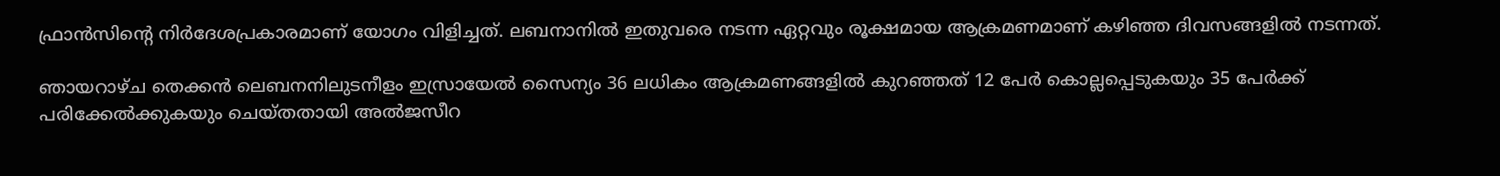ഫ്രാൻസിന്റെ നിർദേശപ്രകാരമാണ് യോഗം വിളിച്ചത്. ലബനാനിൽ ഇതുവരെ നടന്ന ഏറ്റവും രൂക്ഷമായ ആക്രമണമാണ് കഴിഞ്ഞ ദിവസങ്ങളിൽ നടന്നത്.

ഞായറാഴ്ച തെക്കൻ ലെബനനിലുടനീളം ഇസ്രായേൽ സൈന്യം 36 ലധികം ആക്രമണങ്ങളിൽ കുറഞ്ഞത് 12 പേർ കൊല്ലപ്പെടുകയും 35 പേർക്ക് പരിക്കേൽക്കുകയും ചെയ്തതായി അൽജസീറ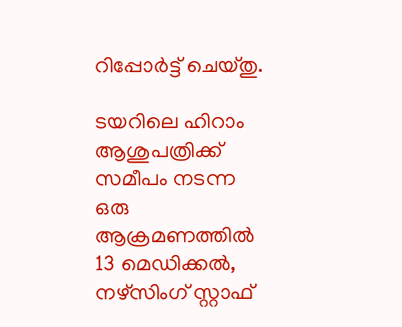റിപ്പോർട്ട് ചെയ്തു.

ടയറിലെ ഹിറാം ആശുപത്രിക്ക് സമീപം നടന്ന ഒരു ആക്രമണത്തിൽ 13 മെഡിക്കൽ, നഴ്‌സിംഗ് സ്റ്റാഫ്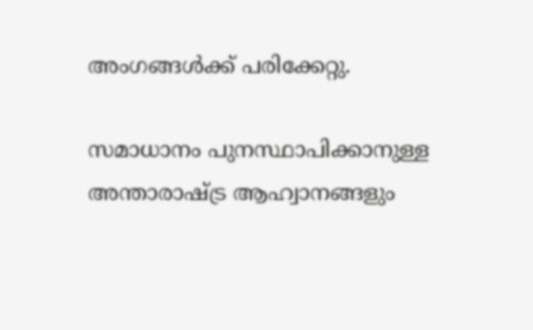അംഗങ്ങൾക്ക് പരിക്കേറ്റു.

സമാധാനം പുനസ്ഥാപിക്കാനുള്ള അന്താരാഷ്ട്ര ആഹ്വാനങ്ങളും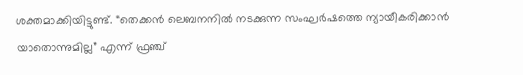ശക്തമാക്കിയിട്ടുണ്ട്. “തെക്കൻ ലെബനനിൽ നടക്കുന്ന സംഘർഷത്തെ ന്യായീകരിക്കാൻ യാതൊന്നുമില്ല” എന്ന് ഫ്രഞ്ച്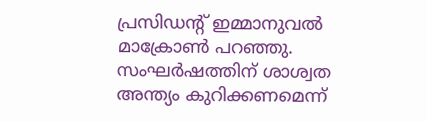പ്രസിഡന്റ് ഇമ്മാനുവൽ മാക്രോൺ പറഞ്ഞു. സംഘർഷത്തിന് ശാശ്വത അന്ത്യം കുറിക്കണമെന്ന്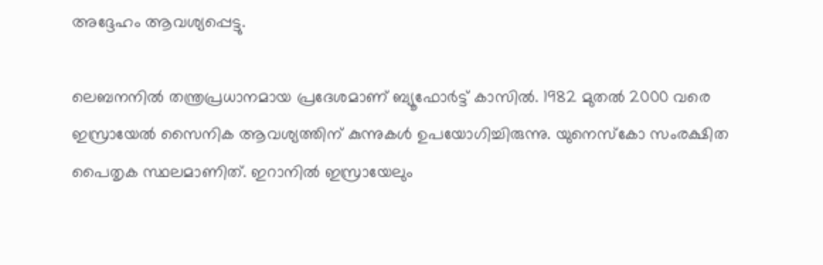അദ്ദേഹം ആവശ്യപ്പെട്ടു.

ലെബനനിൽ തന്ത്രപ്രധാനമായ പ്രദേശമാണ് ബ്യൂഫോർട്ട് കാസിൽ. 1982 മുതൽ 2000 വരെ ഇസ്രായേൽ സൈനിക ആവശ്യത്തിന് കുന്നുകൾ ഉപയോഗിച്ചിരുന്നു. യുനെസ്കോ സംരക്ഷിത പൈതൃക സ്ഥലമാണിത്. ഇറാനിൽ ഇസ്രായേലും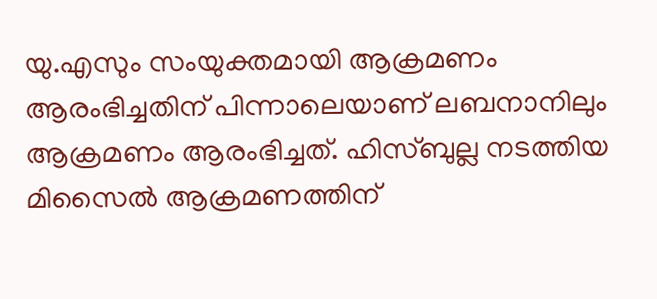യു.എസും സംയുക്തമായി ആക്രമണം ആരംഭിച്ചതിന് പിന്നാലെയാണ് ലബനാനിലും ആക്രമണം ആരംഭിച്ചത്. ഹിസ്ബുല്ല നടത്തിയ മിസൈൽ ആക്രമണത്തിന്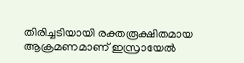തിരിച്ചടിയായി രക്തരൂക്ഷിതമായ ആക്രമണമാണ് ഇസ്രായേൽ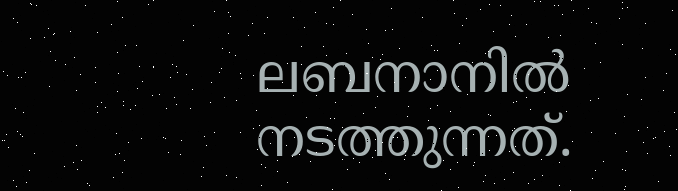ലബനാനിൽ നടത്തുന്നത്.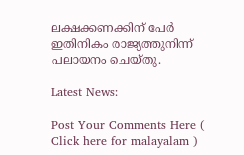ലക്ഷക്കണക്കിന് പേർ ഇതിനികം രാജ്യത്തുനിന്ന് പലായനം ചെയ്തു.

Latest News:

Post Your Comments Here ( Click here for malayalam )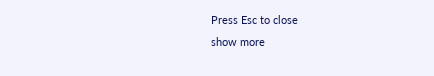Press Esc to close
show more